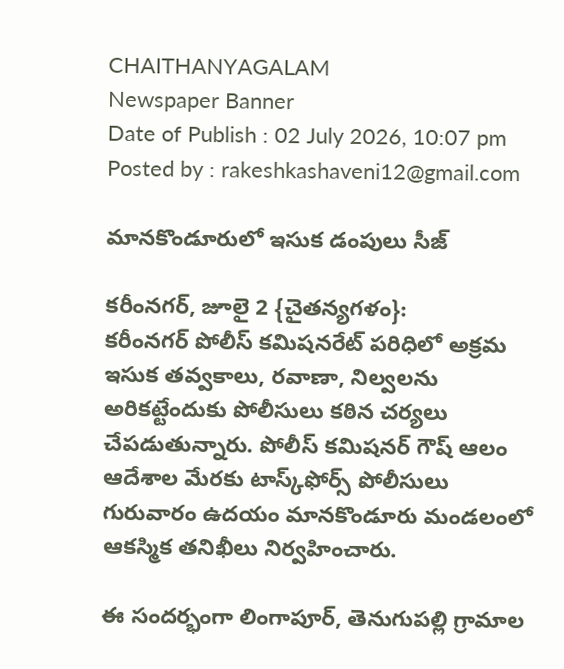CHAITHANYAGALAM
Newspaper Banner
Date of Publish : 02 July 2026, 10:07 pm Posted by : rakeshkashaveni12@gmail.com

మానకొండూరులో ఇసుక డంపులు సీజ్

కరీంనగర్, జూలై 2 {చైతన్యగళం}:
కరీంనగర్ పోలీస్ కమిషనరేట్ పరిధిలో అక్రమ ఇసుక తవ్వకాలు, రవాణా, నిల్వలను అరికట్టేందుకు పోలీసులు కఠిన చర్యలు చేపడుతున్నారు. పోలీస్ కమిషనర్ గౌష్ ఆలం ఆదేశాల మేరకు టాస్క్‌ఫోర్స్ పోలీసులు గురువారం ఉదయం మానకొండూరు మండలంలో ఆకస్మిక తనిఖీలు నిర్వహించారు.

ఈ సందర్భంగా లింగాపూర్, తెనుగుపల్లి గ్రామాల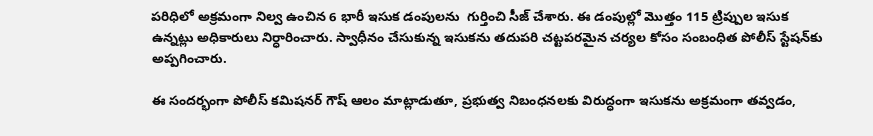పరిధిలో అక్రమంగా నిల్వ ఉంచిన 6 భారీ ఇసుక డంపులను  గుర్తించి సీజ్ చేశారు. ఈ డంపుల్లో మొత్తం 115 ట్రిప్పుల ఇసుక ఉన్నట్లు అధికారులు నిర్ధారించారు. స్వాధీనం చేసుకున్న ఇసుకను తదుపరి చట్టపరమైన చర్యల కోసం సంబంధిత పోలీస్ స్టేషన్‌కు అప్పగించారు.

ఈ సందర్భంగా పోలీస్ కమిషనర్ గౌష్ ఆలం మాట్లాడుతూ, ప్రభుత్వ నిబంధనలకు విరుద్ధంగా ఇసుకను అక్రమంగా తవ్వడం,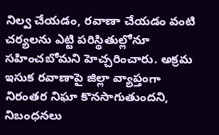నిల్వ చేయడం, రవాణా చేయడం వంటి చర్యలను ఎట్టి పరిస్థితుల్లోనూ సహించబోమని హెచ్చరించారు. అక్రమ ఇసుక రవాణాపై జిల్లా వ్యాప్తంగా నిరంతర నిఘా కొనసాగుతుందని, నిబంధనలు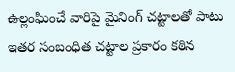ఉల్లంఘించే వారిపై మైనింగ్ చట్టాలతో పాటు ఇతర సంబంధిత చట్టాల ప్రకారం కఠిన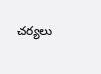చర్యలు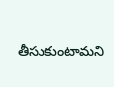తీసుకుంటామని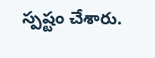స్పష్టం చేశారు.